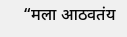“मला आठवतंय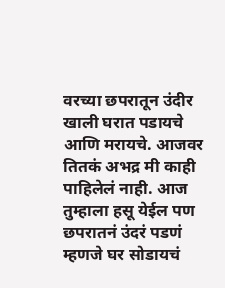वरच्या छपरातून उंदीर खाली घरात पडायचे आणि मरायचे. आजवर तितकं अभद्र मी काही पाहिलेलं नाही. आज तुम्हाला हसू येईल पण छपरातनं उंदरं पडणं म्हणजे घर सोडायचं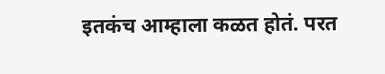इतकंच आम्हाला कळत होतं. परत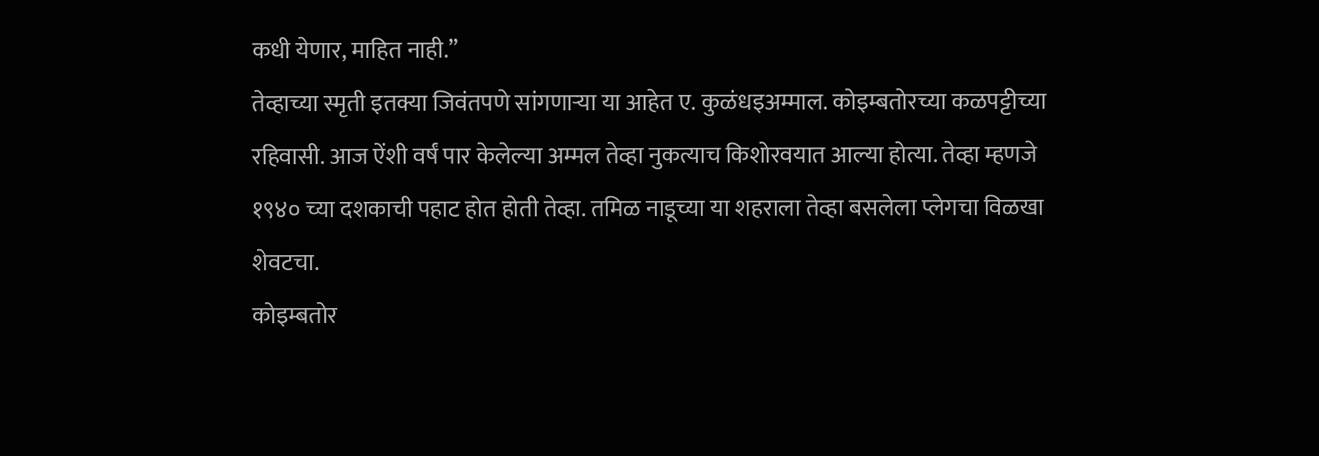कधी येणार, माहित नाही.”
तेव्हाच्या स्मृती इतक्या जिवंतपणे सांगणाऱ्या या आहेत ए. कुळंधइअम्माल. कोइम्बतोरच्या कळपट्टीच्या रहिवासी. आज ऐंशी वर्षं पार केलेल्या अम्मल तेव्हा नुकत्याच किशोरवयात आल्या होत्या. तेव्हा म्हणजे १९४० च्या दशकाची पहाट होत होती तेव्हा. तमिळ नाडूच्या या शहराला तेव्हा बसलेला प्लेगचा विळखा शेवटचा.
कोइम्बतोर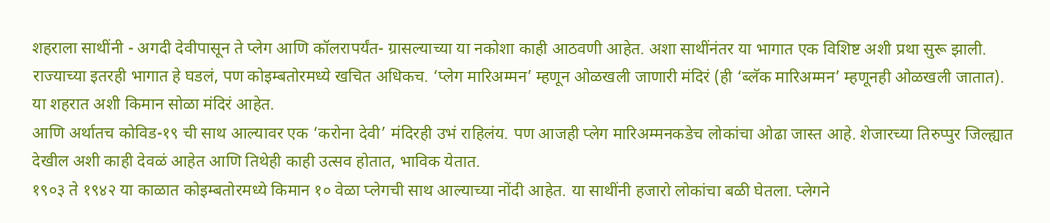शहराला साथींनी - अगदी देवीपासून ते प्लेग आणि कॉलरापर्यंत- ग्रासल्याच्या या नकोशा काही आठवणी आहेत. अशा साथींनंतर या भागात एक विशिष्ट अशी प्रथा सुरू झाली. राज्याच्या इतरही भागात हे घडलं, पण कोइम्बतोरमध्ये खचित अधिकच. ‘प्लेग मारिअम्मन’ म्हणून ओळखली जाणारी मंदिरं (ही ‘ब्लॅक मारिअम्मन’ म्हणूनही ओळखली जातात). या शहरात अशी किमान सोळा मंदिरं आहेत.
आणि अर्थातच कोविड-१९ ची साथ आल्यावर एक ‘करोना देवी’ मंदिरही उभं राहिलंय. पण आजही प्लेग मारिअम्मनकडेच लोकांचा ओढा जास्त आहे. शेजारच्या तिरुप्पुर जिल्ह्यात देखील अशी काही देवळं आहेत आणि तिथेही काही उत्सव होतात, भाविक येतात.
१९०३ ते १९४२ या काळात कोइम्बतोरमध्ये किमान १० वेळा प्लेगची साथ आल्याच्या नोंदी आहेत. या साथींनी हजारो लोकांचा बळी घेतला. प्लेगने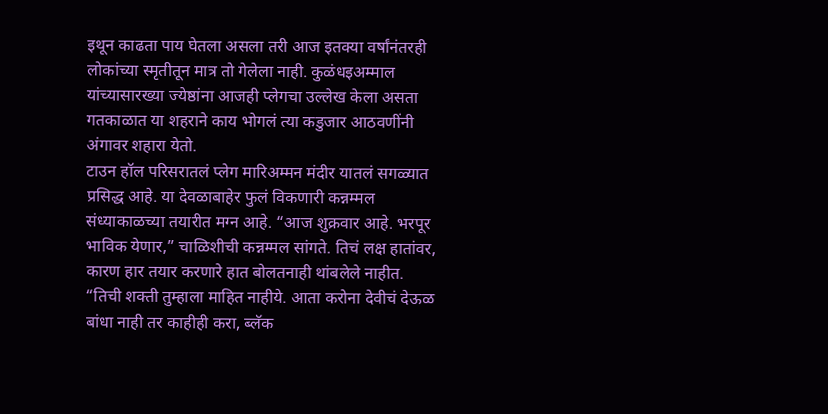इथून काढता पाय घेतला असला तरी आज इतक्या वर्षांनंतरही लोकांच्या स्मृतीतून मात्र तो गेलेला नाही. कुळंधइअम्माल यांच्यासारख्या ज्येष्ठांना आजही प्लेगचा उल्लेख केला असता गतकाळात या शहराने काय भोगलं त्या कडुजार आठवणींनी अंगावर शहारा येतो.
टाउन हॉल परिसरातलं प्लेग मारिअम्मन मंदीर यातलं सगळ्यात प्रसिद्ध आहे. या देवळाबाहेर फुलं विकणारी कन्नम्मल संध्याकाळच्या तयारीत मग्न आहे. “आज शुक्रवार आहे. भरपूर भाविक येणार,” चाळिशीची कन्नम्मल सांगते. तिचं लक्ष हातांवर, कारण हार तयार करणारे हात बोलतनाही थांबलेले नाहीत.
“तिची शक्ती तुम्हाला माहित नाहीये. आता करोना देवीचं देऊळ बांधा नाही तर काहीही करा, ब्लॅक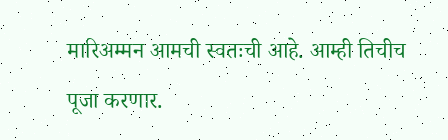मारिअम्मन आमची स्वतःची आहे. आम्ही तिचीच पूजा करणार.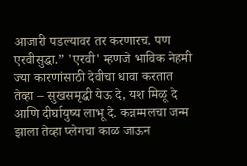आजारी पडल्यावर तर करणारच. पण एरवीसुद्धा.” 'एरवी' म्हणजे भाविक नेहमी ज्या कारणांसाठी देवीचा धावा करतात तेव्हा – सुखसमृद्धी येऊ दे, यश मिळू दे आणि दीर्घायुष्य लाभू दे. कन्नम्मलचा जन्म झाला तेव्हा प्लेगचा काळ जाऊन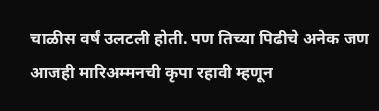चाळीस वर्षं उलटली होती. पण तिच्या पिढीचे अनेक जण आजही मारिअम्मनची कृपा रहावी म्हणून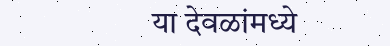या देवळांमध्ये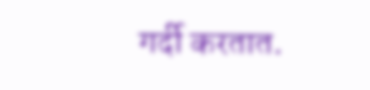गर्दी करतात.